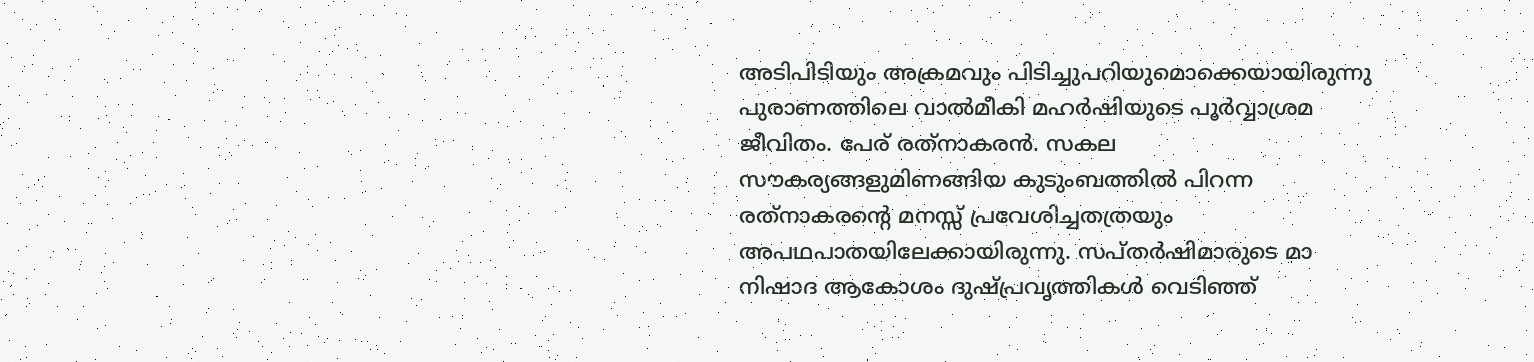അടിപിടിയും അക്രമവും പിടിച്ചുപറിയുമൊക്കെയായിരുന്നു പുരാണത്തിലെ വാല്‍മീകി മഹര്‍ഷിയുടെ പൂര്‍വ്വാശ്രമ ജീവിതം. പേര് രത്‌നാകരന്‍. സകല സൗകര്യങ്ങളുമിണങ്ങിയ കുടുംബത്തില്‍ പിറന്ന രത്‌നാകരന്റെ മനസ്സ് പ്രവേശിച്ചതത്രയും അപഥപാതയിലേക്കായിരുന്നു. സപ്തര്‍ഷിമാരുടെ മാ നിഷാദ ആകോശം ദുഷ്പ്രവൃത്തികള്‍ വെടിഞ്ഞ്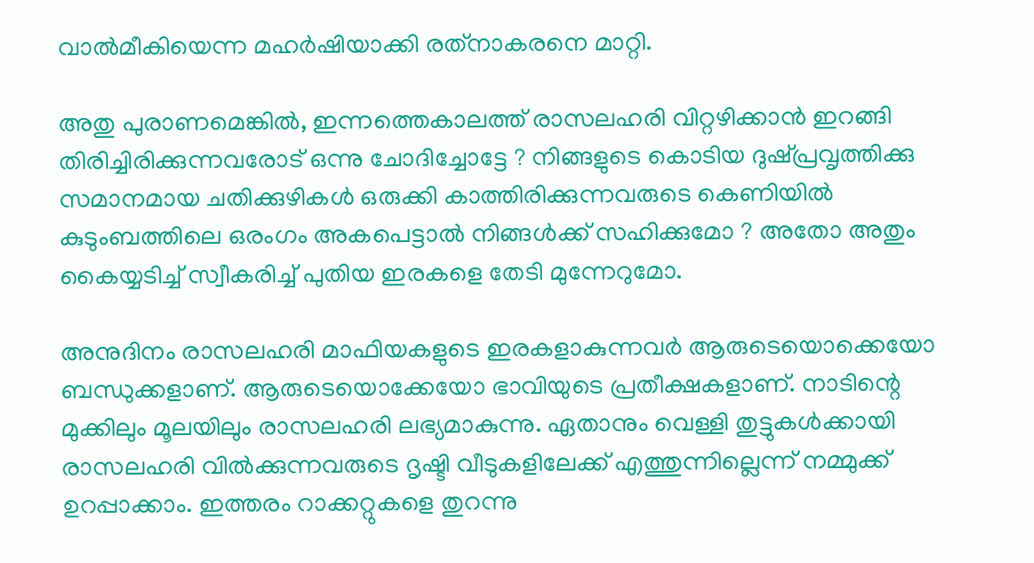വാല്‍മീകിയെന്ന മഹര്‍ഷിയാക്കി രത്‌നാകരനെ മാറ്റി.

അതു പുരാണമെങ്കില്‍, ഇന്നത്തെകാലത്ത് രാസലഹരി വിറ്റഴിക്കാന്‍ ഇറങ്ങി തിരിച്ചിരിക്കുന്നവരോട് ഒന്നു ചോദിച്ചോട്ടേ ? നിങ്ങളുടെ കൊടിയ ദുഷ്പ്രവൃത്തിക്കു സമാനമായ ചതിക്കുഴികള്‍ ഒരുക്കി കാത്തിരിക്കുന്നവരുടെ കെണിയില്‍ കുടുംബത്തിലെ ഒരംഗം അകപെട്ടാല്‍ നിങ്ങള്‍ക്ക് സഹിക്കുമോ ? അതോ അതും കൈയ്യടിച്ച് സ്വീകരിച്ച് പുതിയ ഇരകളെ തേടി മുന്നേറുമോ.

അനുദിനം രാസലഹരി മാഫിയകളുടെ ഇരകളാകുന്നവര്‍ ആരുടെയൊക്കെയോ ബന്ധുക്കളാണ്. ആരുടെയൊക്കേയോ ഭാവിയുടെ പ്രതീക്ഷകളാണ്. നാടിന്റെ മുക്കിലും മൂലയിലും രാസലഹരി ലഭ്യമാകുന്നു. ഏതാനും വെള്ളി തുട്ടുകള്‍ക്കായി രാസലഹരി വില്‍ക്കുന്നവരുടെ ദൃഷ്ടി വീടുകളിലേക്ക് എത്തുന്നില്ലെന്ന് നമ്മുക്ക് ഉറപ്പാക്കാം. ഇത്തരം റാക്കറ്റുകളെ തുറന്നു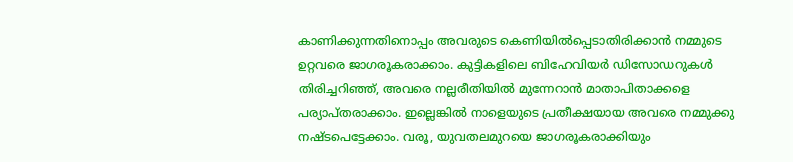കാണിക്കുന്നതിനൊപ്പം അവരുടെ കെണിയില്‍പ്പെടാതിരിക്കാന്‍ നമ്മുടെ ഉറ്റവരെ ജാഗരൂകരാക്കാം. കുട്ടികളിലെ ബിഹേവിയര്‍ ഡിസോഡറുകള്‍ തിരിച്ചറിഞ്ഞ്, അവരെ നല്ലരീതിയില്‍ മുന്നേറാന്‍ മാതാപിതാക്കളെ പര്യാപ്തരാക്കാം. ഇല്ലെങ്കില്‍ നാളെയുടെ പ്രതീക്ഷയായ അവരെ നമ്മുക്കു നഷ്ടപെട്ടേക്കാം. വരൂ, യുവതലമുറയെ ജാഗരൂകരാക്കിയും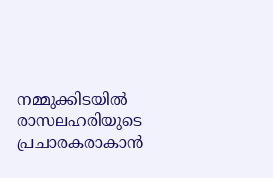നമ്മുക്കിടയില്‍ രാസലഹരിയുടെ പ്രചാരകരാകാന്‍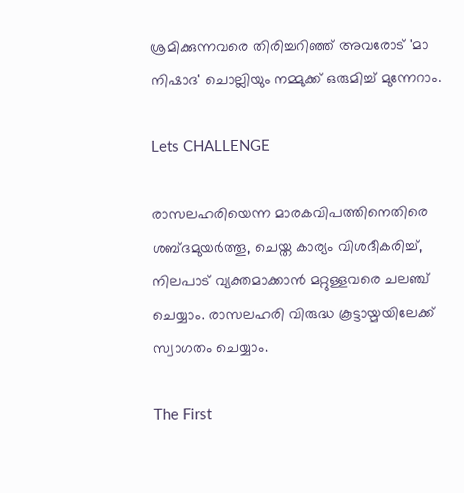ശ്രമിക്കുന്നവരെ തിരിച്ചറിഞ്ഞ് അവരോട് 'മാ നിഷാദ' ചൊല്ലിയും നമ്മുക്ക് ഒരുമിച്ച് മുന്നേറാം.

Lets CHALLENGE

രാസലഹരിയെന്ന മാരകവിപത്തിനെതിരെ ശബ്ദമുയര്‍ത്തൂ, ചെയ്ത കാര്യം വിശദീകരിച്ച്, നിലപാട് വ്യക്തമാക്കാന്‍ മറ്റുള്ളവരെ ചലഞ്ച് ചെയ്യാം. രാസലഹരി വിരുദ്ധ കൂട്ടായ്മയിലേക്ക് സ്വാഗതം ചെയ്യാം.

The First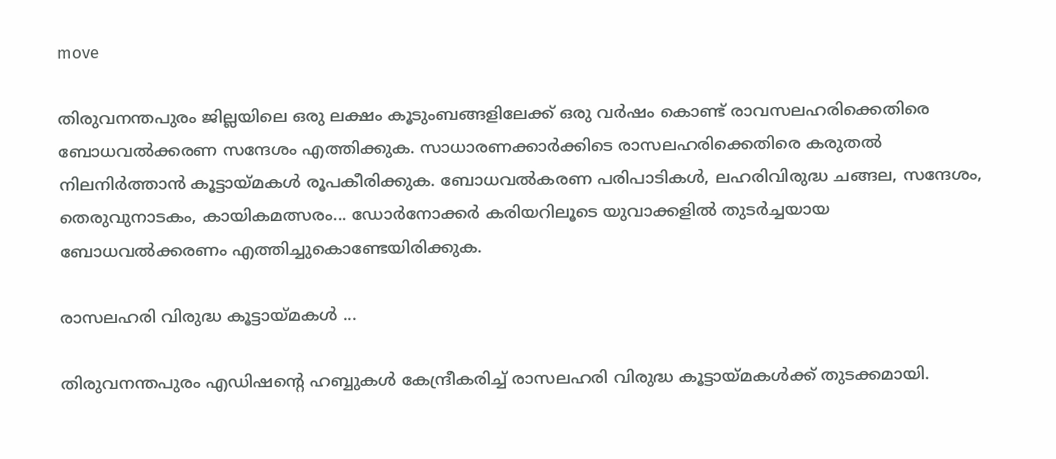move

തിരുവനന്തപുരം ജില്ലയിലെ ഒരു ലക്ഷം കൂടുംബങ്ങളിലേക്ക് ഒരു വര്‍ഷം കൊണ്ട് രാവസലഹരിക്കെതിരെ ബോധവല്‍ക്കരണ സന്ദേശം എത്തിക്കുക. സാധാരണക്കാര്‍ക്കിടെ രാസലഹരിക്കെതിരെ കരുതല്‍ നിലനിര്‍ത്താന്‍ കൂട്ടായ്മകള്‍ രൂപകീരിക്കുക. ബോധവല്‍കരണ പരിപാടികള്‍, ലഹരിവിരുദ്ധ ചങ്ങല, സന്ദേശം, തെരുവുനാടകം, കായികമത്സരം... ഡോര്‍നോക്കര്‍ കരിയറിലൂടെ യുവാക്കളില്‍ തുടര്‍ച്ചയായ ബോധവല്‍ക്കരണം എത്തിച്ചുകൊണ്ടേയിരിക്കുക.

രാസലഹരി വിരുദ്ധ കൂട്ടായ്മകള്‍ ...

തിരുവനന്തപുരം എഡിഷന്റെ ഹബ്ബുകള്‍ കേന്ദ്രീകരിച്ച് രാസലഹരി വിരുദ്ധ കൂട്ടായ്മകള്‍ക്ക് തുടക്കമായി.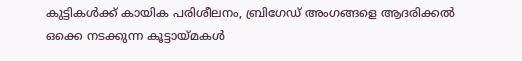കുട്ടികള്‍ക്ക് കായിക പരിശീലനം, ബ്രിഗേഡ് അംഗങ്ങളെ ആദരിക്കല്‍ ഒക്കെ നടക്കുന്ന കൂട്ടായ്മകള്‍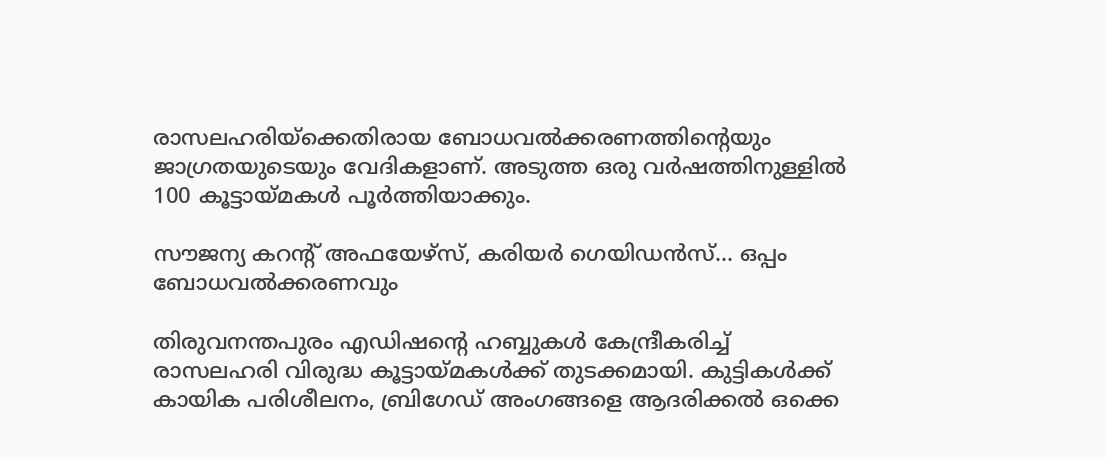രാസലഹരിയ്‌ക്കെതിരായ ബോധവല്‍ക്കരണത്തിന്റെയും ജാഗ്രതയുടെയും വേദികളാണ്. അടുത്ത ഒരു വര്‍ഷത്തിനുള്ളില്‍ 100 കൂട്ടായ്മകള്‍ പൂര്‍ത്തിയാക്കും.

സൗജന്യ കറന്റ് അഫയേഴ്‌സ്, കരിയര്‍ ഗെയിഡന്‍സ്... ഒപ്പം ബോധവല്‍ക്കരണവും

തിരുവനന്തപുരം എഡിഷന്റെ ഹബ്ബുകള്‍ കേന്ദ്രീകരിച്ച് രാസലഹരി വിരുദ്ധ കൂട്ടായ്മകള്‍ക്ക് തുടക്കമായി. കുട്ടികള്‍ക്ക് കായിക പരിശീലനം, ബ്രിഗേഡ് അംഗങ്ങളെ ആദരിക്കല്‍ ഒക്കെ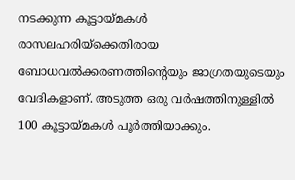നടക്കുന്ന കൂട്ടായ്മകള്‍ രാസലഹരിയ്‌ക്കെതിരായ ബോധവല്‍ക്കരണത്തിന്റെയും ജാഗ്രതയുടെയും വേദികളാണ്. അടുത്ത ഒരു വര്‍ഷത്തിനുള്ളില്‍ 100 കൂട്ടായ്മകള്‍ പൂര്‍ത്തിയാക്കും.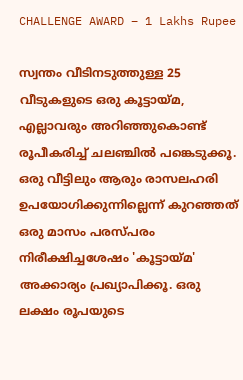CHALLENGE AWARD – 1 Lakhs Rupee

സ്വന്തം വീടിനടുത്തുള്ള 25 വീടുകളുടെ ഒരു കൂട്ടായ്മ, എല്ലാവരും അറിഞ്ഞുകൊണ്ട് രൂപീകരിച്ച് ചലഞ്ചില്‍ പങ്കെടുക്കൂ. ഒരു വീട്ടിലും ആരും രാസലഹരി ഉപയോഗിക്കുന്നില്ലെന്ന് കുറഞ്ഞത് ഒരു മാസം പരസ്പരം നിരീക്ഷിച്ചശേഷം 'കൂട്ടായ്മ' അക്കാര്യം പ്രഖ്യാപിക്കൂ. ഒരു ലക്ഷം രൂപയുടെ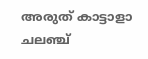അരുത് കാട്ടാളാ ചലഞ്ച്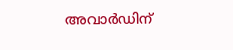അവാര്‍ഡിന്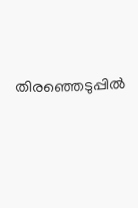തിരഞ്ഞെടുപ്പില്‍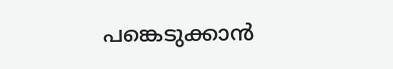പങ്കെടുക്കാന്‍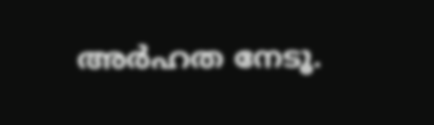അര്‍ഹത നേടൂ.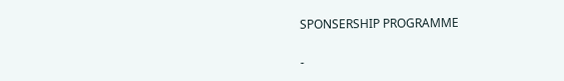SPONSERSHIP PROGRAMME

-